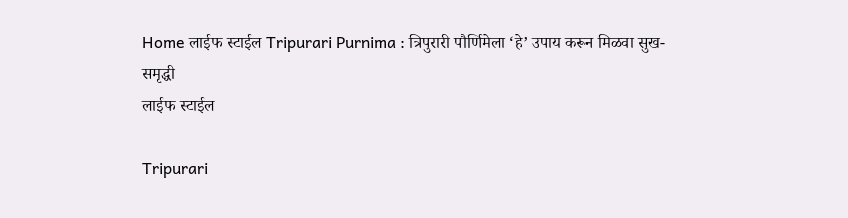Home लाईफ स्टाईल Tripurari Purnima : त्रिपुरारी पौर्णिमेला ‘हे’ उपाय करून मिळवा सुख-समृद्धी
लाईफ स्टाईल

Tripurari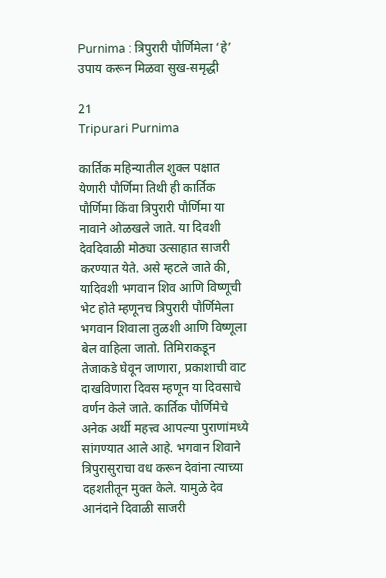Purnima : त्रिपुरारी पौर्णिमेला ‘हे’ उपाय करून मिळवा सुख-समृद्धी

21
Tripurari Purnima

कार्तिक महिन्यातील शुक्ल पक्षात येणारी पौर्णिमा तिथी ही कार्तिक पौर्णिमा किंवा त्रिपुरारी पौर्णिमा या नावाने ओळखले जाते. या दिवशी देवदिवाळी मोठ्या उत्साहात साजरी करण्यात येते. असे म्हटले जाते की, यादिवशी भगवान शिव आणि विष्णूची भेट होते म्हणूनच त्रिपुरारी पौर्णिमेला भगवान शिवाला तुळशी आणि विष्णूला बेल वाहिला जातो. तिमिराकडून तेजाकडे घेवून जाणारा, प्रकाशाची वाट दाखविणारा दिवस म्हणून या दिवसाचे वर्णन केले जाते. कार्तिक पौर्णिमेचे अनेक अर्थी महत्त्व आपल्या पुराणांमध्ये सांगण्यात आले आहे. भगवान शिवाने त्रिपुरासुराचा वध करून देवांना त्याच्या दहशतीतून मुक्त केले. यामुळे देव आनंदाने दिवाळी साजरी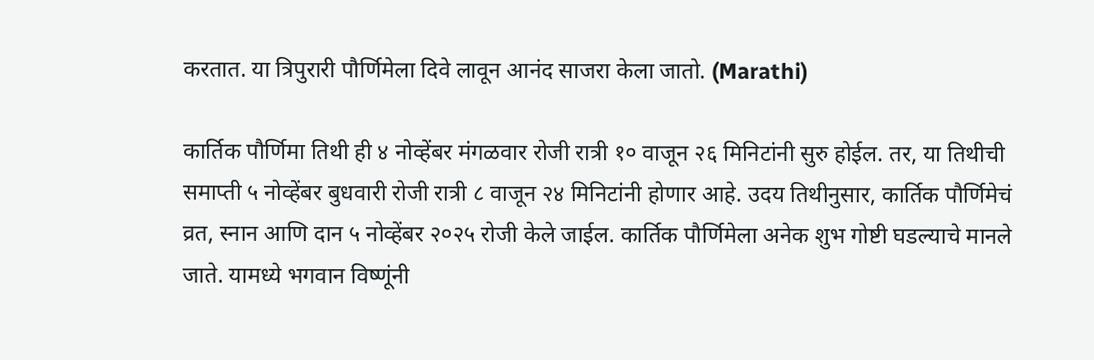करतात. या त्रिपुरारी पौर्णिमेला दिवे लावून आनंद साजरा केला जातो. (Marathi)

कार्तिक पौर्णिमा तिथी ही ४ नोव्हेंबर मंगळवार रोजी रात्री १० वाजून २६ मिनिटांनी सुरु होईल. तर, या तिथीची समाप्ती ५ नोव्हेंबर बुधवारी रोजी रात्री ८ वाजून २४ मिनिटांनी होणार आहे. उदय तिथीनुसार, कार्तिक पौर्णिमेचं व्रत, स्नान आणि दान ५ नोव्हेंबर २०२५ रोजी केले जाईल. कार्तिक पौर्णिमेला अनेक शुभ गोष्टी घडल्याचे मानले जाते. यामध्ये भगवान विष्णूंनी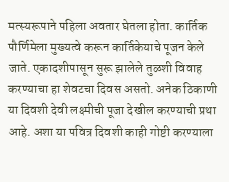मत्स्यरूपाने पहिला अवतार घेतला होता. कार्तिक पौर्णिमेला मुख्यत्वे करून कार्तिकेयाचे पूजन केले जाते. एकादशीपासून सुरू झालेले तुळशी विवाह करण्याचा हा शेवटचा दिवस असतो. अनेक ठिकाणी या दिवशी देवी लक्ष्मीची पूजा देखील करण्याची प्रथा आहे. अशा या पवित्र दिवशी काही गोष्टी करण्याला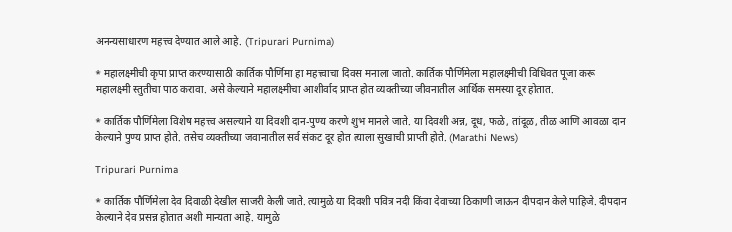अनन्यसाधारण महत्त्व देण्यात आले आहे. (Tripurari Purnima)

* महालक्ष्मीची कृपा प्राप्त करण्यासाठी कार्तिक पौर्णिमा हा महत्त्वाचा दिवस मनाला जातो. कार्तिक पौर्णिमेला महालक्ष्मीची विधिवत पूजा करू महालक्ष्मी स्तुतीचा पाठ करावा. असे केल्याने महालक्ष्मीचा आशीर्वाद प्राप्त होत व्यक्तीच्या जीवनातील आर्थिक समस्या दूर होतात.

* कार्तिक पौर्णिमेला विशेष महत्त्व असल्याने या दिवशी दान-पुण्य करणे शुभ मानले जाते. या दिवशी अन्न, दूध, फळे, तांदूळ, तीळ आणि आवळा दान केल्याने पुण्य प्राप्त होते. तसेच व्यक्तीच्या जवानातील सर्व संकट दूर होत त्याला सुखाची प्राप्ती होते. (Marathi News)

Tripurari Purnima

* कार्तिक पौर्णिमेला देव दिवाळी देखील साजरी केली जाते. त्यामुळे या दिवशी पवित्र नदी किंवा देवाच्या ठिकाणी जाऊन दीपदान केले पाहिजे. दीपदान केल्याने देव प्रसन्न होतात अशी मान्यता आहे. यामुळे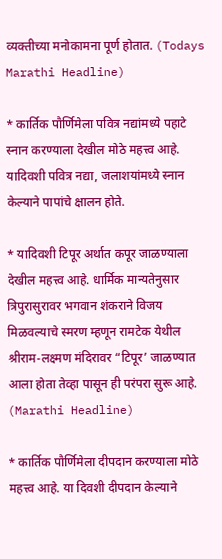व्यक्तीच्या मनोकामना पूर्ण होतात. (Todays Marathi Headline)

* कार्तिक पौर्णिमेला पवित्र नद्यांमध्ये पहाटे स्नान करण्याला देखील मोठे महत्त्व आहे. यादिवशी पवित्र नद्या, जलाशयांमध्ये स्नान केल्याने पापांचे क्षालन होते.

* यादिवशी टिपूर अर्थात कपूर जाळण्याला देखील महत्त्व आहे. धार्मिक मान्यतेनुसार त्रिपुरासुरावर भगवान शंकराने विजय मिळवल्याचे स्मरण म्हणून रामटेक येथील श्रीराम-लक्ष्मण मंदिरावर “टिपूर’ जाळण्यात आला होता तेव्हा पासून ही परंपरा सुरू आहे. (Marathi Headline)

* कार्तिक पौर्णिमेला दीपदान करण्याला मोठे महत्त्व आहे. या दिवशी दीपदान केल्याने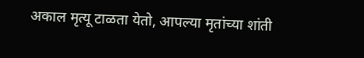अकाल मृत्यू टाळता येतो, आपल्या मृतांच्या शांती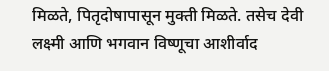मिळते, पितृदोषापासून मुक्ती मिळते. तसेच देवी लक्ष्मी आणि भगवान विष्णूचा आशीर्वाद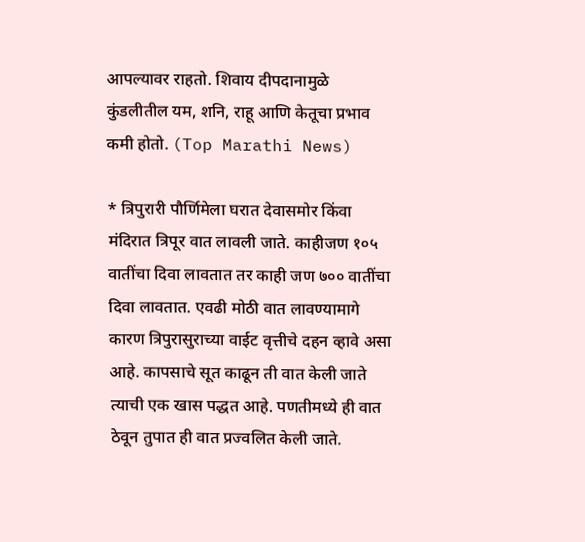आपल्यावर राहतो. शिवाय दीपदानामुळे कुंडलीतील यम, शनि, राहू आणि केतूचा प्रभाव कमी होतो. (Top Marathi News)

* त्रिपुरारी पौर्णिमेला घरात देवासमोर किंवा मंदिरात त्रिपूर वात लावली जाते. काहीजण १०५ वातींचा दिवा लावतात तर काही जण ७०० वातींचा दिवा लावतात. एवढी मोठी वात लावण्यामागे कारण त्रिपुरासुराच्या वाईट वृत्तीचे दहन व्हावे असा आहे. कापसाचे सूत काढून ती वात केली जाते त्याची एक खास पद्धत आहे. पणतीमध्ये ही वात ठेवून तुपात ही वात प्रज्वलित केली जाते.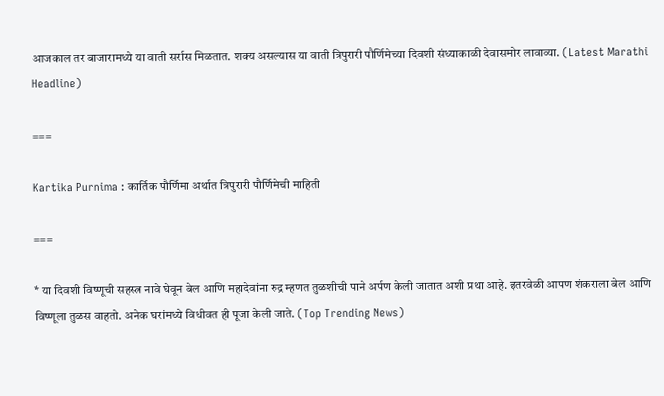आजकाल तर बाजारामध्ये या वाती सर्रास मिळतात. शक्य असल्यास या वाती त्रिपुरारी पौर्णिमेच्या दिवशी संध्याकाळी देवासमोर लावाव्या. (Latest Marathi Headline)

===

Kartika Purnima : कार्तिक पौर्णिमा अर्थात त्रिपुरारी पौर्णिमेची माहिती

===

* या दिवशी विष्णूची सहस्त्र नावे घेवून बेल आणि महादेवांना रुद्र म्हणत तुळशीची पाने अर्पण केली जातात अशी प्रथा आहे. इतरवेळी आपण शंकराला बेल आणि विष्णूला तुळस वाहतो. अनेक घरांमध्ये विधीवत ही पूजा केली जाते. (Top Trending News)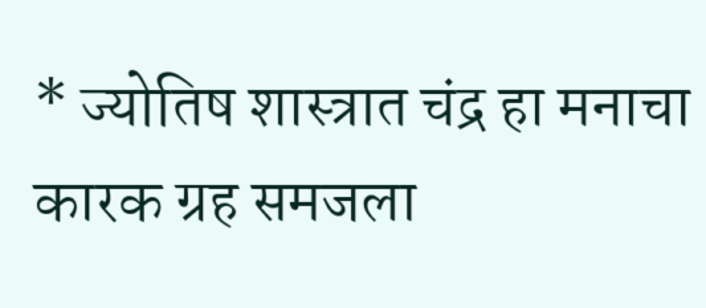* ज्योतिष शास्त्रात चंद्र हा मनाचा कारक ग्रह समजला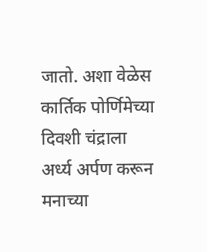जातो. अशा वेळेस कार्तिक पोर्णिमेच्या दिवशी चंद्राला अर्ध्य अर्पण करून मनाच्या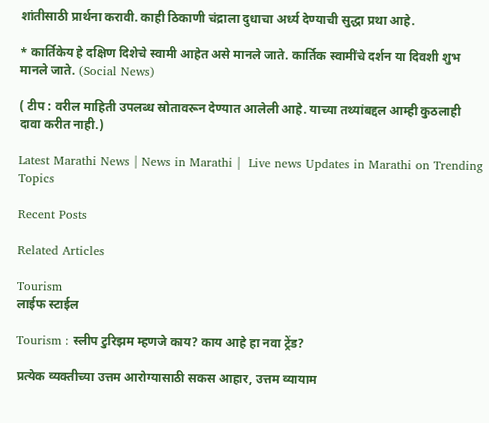शांतीसाठी प्रार्थना करावी. काही ठिकाणी चंद्राला दुधाचा अर्ध्य देण्याची सुद्धा प्रथा आहे.

* कार्तिकेय हे दक्षिण दिशेचे स्वामी आहेत असे मानले जाते. कार्तिक स्वामींचे दर्शन या दिवशी शुभ मानले जाते. (Social News)

( टीप : वरील माहिती उपलब्ध स्रोतावरून देण्यात आलेली आहे. याच्या तथ्यांबद्दल आम्ही कुठलाही दावा करीत नाही.)

Latest Marathi News | News in Marathi |  Live news Updates in Marathi on Trending Topics

Recent Posts

Related Articles

Tourism
लाईफ स्टाईल

Tourism : स्लीप टुरिझम म्हणजे काय? काय आहे हा नवा ट्रेंड?

प्रत्येक व्यक्तीच्या उत्तम आरोग्यासाठी सकस आहार, उत्तम व्यायाम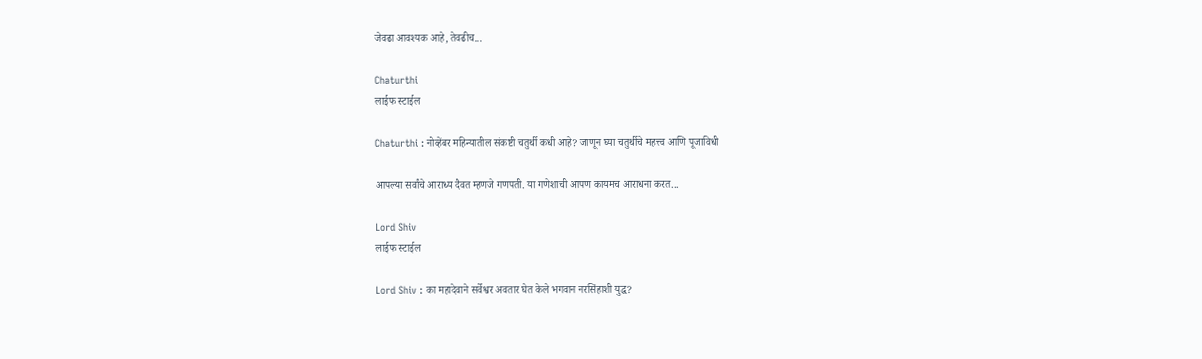जेवढा आवश्यक आहे, तेवढीच...

Chaturthi
लाईफ स्टाईल

Chaturthi : नोव्हेंबर महिन्यातील संकष्टी चतुर्थी कधी आहे? जाणून घ्या चतुर्थीचे महत्त्व आणि पूजाविधी

आपल्या सर्वांचे आराध्य दैवत म्हणजे गणपती. या गणेशाची आपण कायमच आराधना करत...

Lord Shiv
लाईफ स्टाईल

Lord Shiv : का महादेवाने सर्वेश्वर अवतार घेत केले भगवान नरसिंहाशी युद्ध?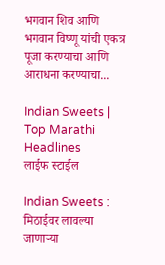भगवान शिव आणि भगवान विष्णू यांची एकत्र पूजा करण्याचा आणि आराधना करण्याचा...

Indian Sweets | Top Marathi Headlines
लाईफ स्टाईल

Indian Sweets : मिठाईवर लावल्या जाणाऱ्या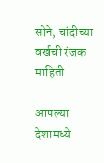सोने, चांदीच्या वर्खची रंजक माहिती

आपल्या देशामध्ये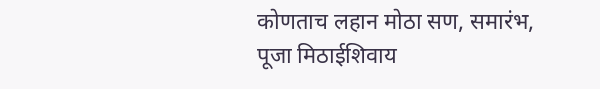कोणताच लहान मोठा सण, समारंभ, पूजा मिठाईशिवाय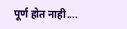पूर्ण होत नाही....